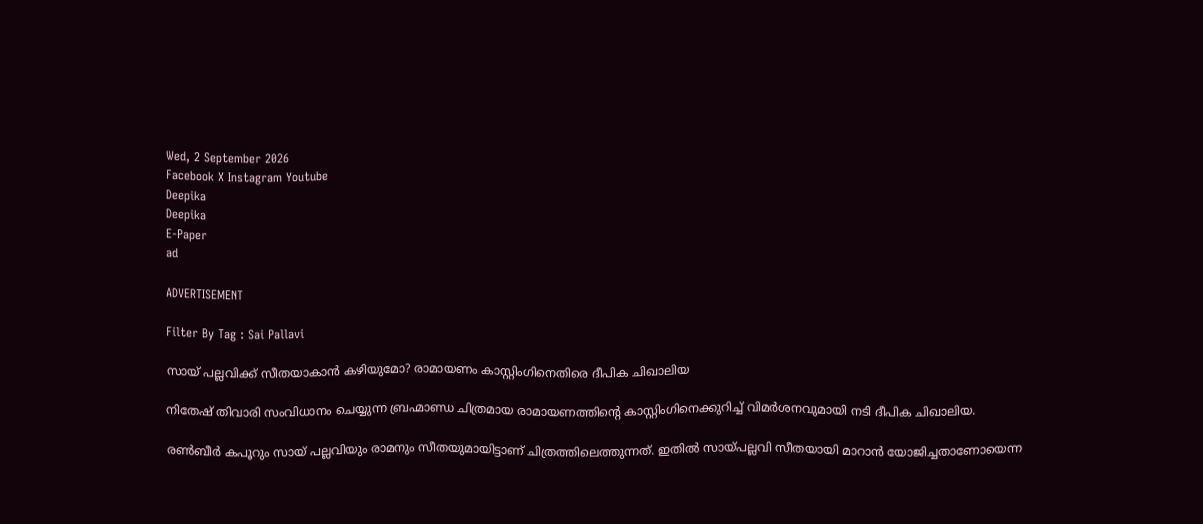Wed, 2 September 2026
Facebook X Instagram Youtube
Deepika
Deepika
E-Paper
ad

ADVERTISEMENT

Filter By Tag : Sai Pallavi

സായ് പല്ലവിക്ക് സീതയാകാൻ കഴിയുമോ? രാമായണം കാസ്റ്റിംഗിനെതിരെ ദീപിക ചിഖാലിയ

നിതേഷ് തിവാരി സംവിധാനം ചെയ്യുന്ന ബ്രഹ്മാണ്ഡ ചിത്രമായ രാമായണത്തിന്‍റെ കാസ്റ്റിംഗിനെക്കുറിച്ച് വിമർശനവുമായി നടി ദീപിക ചിഖാലിയ.

രൺബീർ കപൂറും സായ് പല്ലവിയും രാമനും സീതയുമായിട്ടാണ് ചിത്രത്തിലെത്തുന്നത്. ഇതിൽ സായ്പല്ലവി സീതയായി മാറാൻ യോജിച്ചതാണോയെന്ന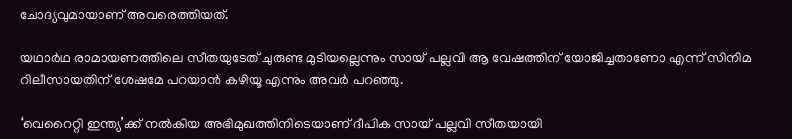ചോദ്യവുമായാണ് അവരെത്തിയത്.

യഥാർഥ രാമായണത്തിലെ സീതയുടേത് ചുരുണ്ട മുടിയല്ലെന്നും സായ് പല്ലവി ആ വേഷത്തിന് യോജിച്ചതാണോ എന്ന് സിനിമ റിലീസായതിന് ശേഷമേ പറയാൻ കഴിയൂ എന്നും അവർ പറഞ്ഞു.

‘വെറൈറ്റി ഇന്ത്യ’ക്ക് നൽകിയ അഭിമുഖത്തിനിടെയാണ് ദീപിക സായ് പല്ലവി സീതയായി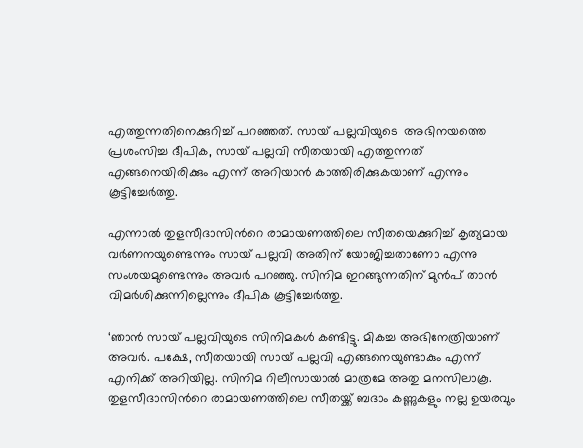എത്തുന്നതിനെക്കുറിച്ച് പറഞ്ഞത്. സായ് പല്ലവിയുടെ  അഭിനയത്തെ പ്രശംസിച്ച ദീപിക, സായ് പല്ലവി സീതയായി എത്തുന്നത് എങ്ങനെയിരിക്കും എന്ന് അറിയാൻ കാത്തിരിക്കുകയാണ് എന്നും കൂട്ടിച്ചേർത്തു.

എന്നാൽ തുളസീദാസിന്‍റെ രാമായണത്തിലെ സീതയെക്കുറിച്ച് കൃത്യമായ വർണനയുണ്ടെന്നും സായ് പല്ലവി അതിന് യോജിച്ചതാണോ എന്നു സംശയമുണ്ടെന്നും അവർ പറഞ്ഞു. സിനിമ ഇറങ്ങുന്നതിന് മുൻപ് താൻ വിമർശിക്കുന്നില്ലെന്നും ദീപിക കൂട്ടിച്ചേർത്തു.

‘ഞാൻ സായ് പല്ലവിയുടെ സിനിമകൾ കണ്ടിട്ടു. മികച്ച അഭിനേത്രിയാണ് അവർ. പക്ഷേ, സീതയായി സായ് പല്ലവി എങ്ങനെയുണ്ടാകും എന്ന് എനിക്ക് അറിയില്ല. സിനിമ റിലീസായാൽ മാത്രമേ അതു മനസിലാകൂ. തുളസീദാസിന്‍റെ രാമായണത്തിലെ സീതയ്ക്ക് ബദാം കണ്ണുകളും നല്ല ഉയരവും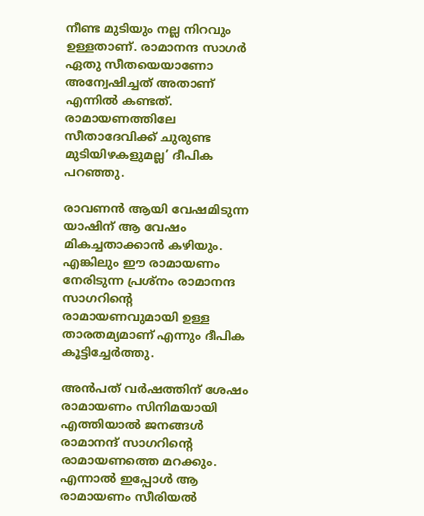നീണ്ട മുടിയും നല്ല നിറവും ഉള്ളതാണ്. രാമാനന്ദ സാഗർ ഏതു സീതയെയാണോ അന്വേഷിച്ചത് അതാണ് എന്നിൽ കണ്ടത്. രാമായണത്തിലേ സീതാദേവിക്ക് ചുരുണ്ട മുടിയിഴകളുമല്ല’ ദീപിക പറഞ്ഞു.

രാവണൻ ആയി വേഷമിടുന്ന യാഷിന് ആ വേഷം മികച്ചതാക്കാൻ കഴിയും. എങ്കിലും ഈ രാമായണം നേരിടുന്ന പ്രശ്നം രാമാനന്ദ സാഗറിന്‍റെ രാമായണവുമായി ഉള്ള താരതമ്യമാണ് എന്നും ദീപിക കൂട്ടിച്ചേർത്തു.

അൻപത് വർഷത്തിന് ശേഷം രാമായണം സിനിമയായി എത്തിയാൽ ജനങ്ങൾ രാമാനന്ദ് സാഗറിന്‍റെ രാമായണത്തെ മറക്കും. എന്നാൽ ഇപ്പോൾ ആ രാമായണം സീരിയൽ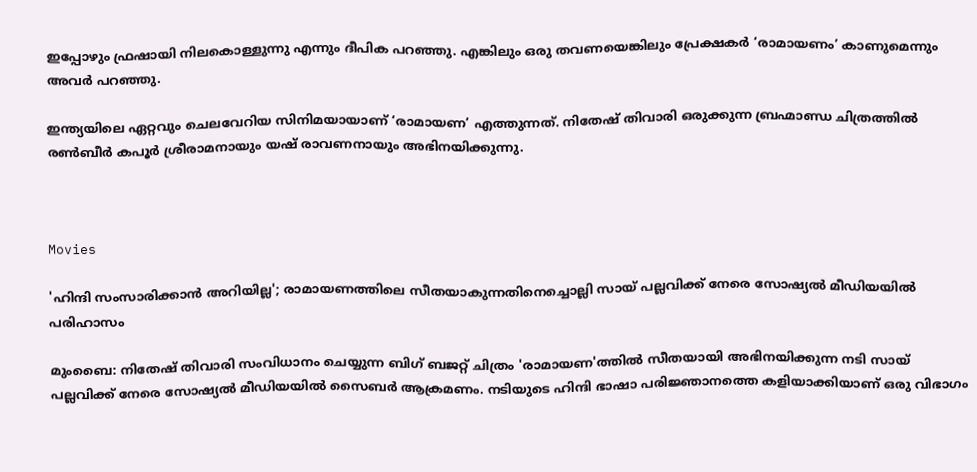ഇപ്പോഴും ഫ്രഷായി നിലകൊള്ളുന്നു എന്നും ദീപിക പറഞ്ഞു. എങ്കിലും ഒരു തവണയെങ്കിലും പ്രേക്ഷകർ ‘രാമായണം’ കാണുമെന്നും  അവർ പറഞ്ഞു.

ഇന്ത്യയിലെ ഏറ്റവും ചെലവേറിയ സിനിമയായാണ് ‘രാമായണ’ എത്തുന്നത്. നിതേഷ് തിവാരി ഒരുക്കുന്ന ബ്രഹ്മാണ്ഡ ചിത്രത്തിൽ രൺബീര്‍ കപൂർ ശ്രീരാമനായും യഷ് രാവണനായും അഭിനയിക്കുന്നു.



Movies

'ഹിന്ദി സംസാരിക്കാൻ അറിയില്ല'; രാമായണത്തിലെ സീതയാകുന്നതിനെച്ചൊല്ലി സായ് പല്ലവിക്ക് നേരെ സോഷ്യൽ മീഡിയയിൽ പരിഹാസം

മുംബൈ: നിതേഷ് തിവാരി സംവിധാനം ചെയ്യുന്ന ബിഗ് ബജറ്റ് ചിത്രം 'രാമായണ'ത്തിൽ സീതയായി അഭിനയിക്കുന്ന നടി സായ് പല്ലവിക്ക് നേരെ സോഷ്യൽ മീഡിയയിൽ സൈബർ ആക്രമണം. നടിയുടെ ഹിന്ദി ഭാഷാ പരിജ്ഞാനത്തെ കളിയാക്കിയാണ് ഒരു വിഭാഗം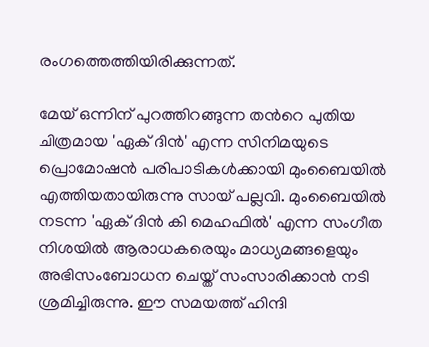രംഗത്തെത്തിയിരിക്കുന്നത്.

മേയ് ഒന്നിന് പുറത്തിറങ്ങുന്ന തന്‍റെ പുതിയ ചിത്രമായ 'ഏക് ദിൻ' എന്ന സിനിമയുടെ പ്രൊമോഷൻ പരിപാടികൾക്കായി മുംബൈയിൽ എത്തിയതായിരുന്നു സായ് പല്ലവി. മുംബൈയിൽ നടന്ന 'ഏക് ദിൻ കി മെഹഫിൽ' എന്ന സംഗീത നിശയിൽ ആരാധകരെയും മാധ്യമങ്ങളെയും അഭിസംബോധന ചെയ്ത് സംസാരിക്കാൻ നടി ശ്രമിച്ചിരുന്നു. ഈ സമയത്ത് ഹിന്ദി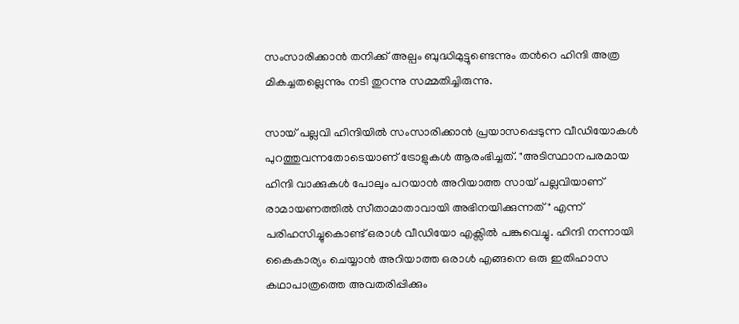സംസാരിക്കാൻ തനിക്ക് അല്പം ബുദ്ധിമുട്ടുണ്ടെന്നും തന്‍റെ ഹിന്ദി അത്ര മികച്ചതല്ലെന്നും നടി തുറന്നു സമ്മതിച്ചിരുന്നു.

സായ് പല്ലവി ഹിന്ദിയിൽ സംസാരിക്കാൻ പ്രയാസപ്പെടുന്ന വീഡിയോകൾ പുറത്തുവന്നതോടെയാണ് ട്രോളുകൾ ആരംഭിച്ചത്. "അടിസ്ഥാനപരമായ ഹിന്ദി വാക്കുകൾ പോലും പറയാൻ അറിയാത്ത സായ് പല്ലവിയാണ് രാമായണത്തിൽ സീതാമാതാവായി അഭിനയിക്കുന്നത്" എന്ന് പരിഹസിച്ചുകൊണ്ട് ഒരാൾ വീഡിയോ എക്സിൽ പങ്കുവെച്ചു. ഹിന്ദി നന്നായി കൈകാര്യം ചെയ്യാൻ അറിയാത്ത ഒരാൾ എങ്ങനെ ഒരു ഇതിഹാസ കഥാപാത്രത്തെ അവതരിപ്പിക്കും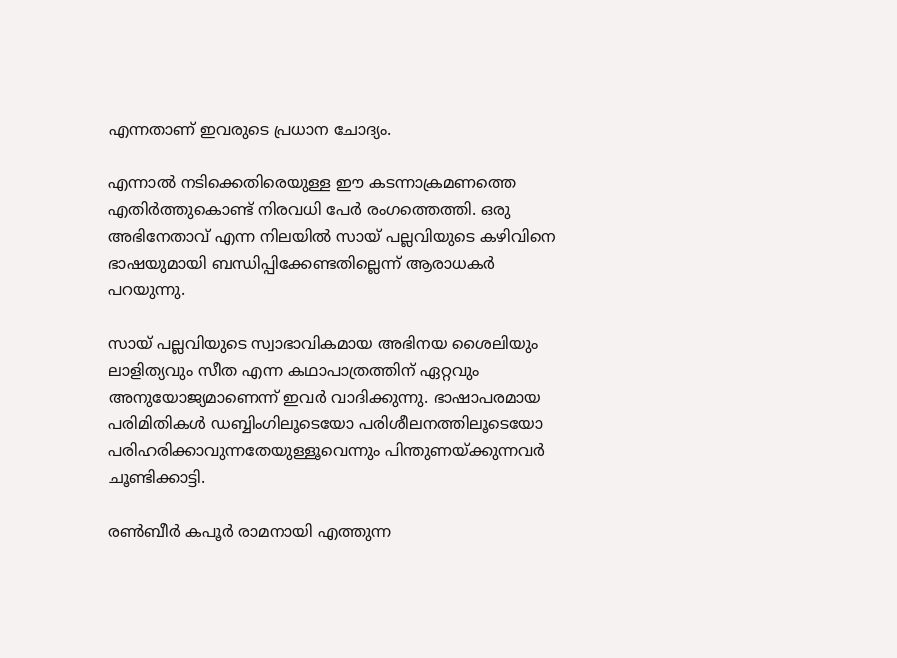എന്നതാണ് ഇവരുടെ പ്രധാന ചോദ്യം.

എന്നാൽ നടിക്കെതിരെയുള്ള ഈ കടന്നാക്രമണത്തെ എതിർത്തുകൊണ്ട് നിരവധി പേർ രംഗത്തെത്തി. ഒരു അഭിനേതാവ് എന്ന നിലയിൽ സായ് പല്ലവിയുടെ കഴിവിനെ ഭാഷയുമായി ബന്ധിപ്പിക്കേണ്ടതില്ലെന്ന് ആരാധകർ പറയുന്നു.

സായ് പല്ലവിയുടെ സ്വാഭാവികമായ അഭിനയ ശൈലിയും ലാളിത്യവും സീത എന്ന കഥാപാത്രത്തിന് ഏറ്റവും അനുയോജ്യമാണെന്ന് ഇവർ വാദിക്കുന്നു. ഭാഷാപരമായ പരിമിതികൾ ഡബ്ബിംഗിലൂടെയോ പരിശീലനത്തിലൂടെയോ പരിഹരിക്കാവുന്നതേയുള്ളൂവെന്നും പിന്തുണയ്ക്കുന്നവർ ചൂണ്ടിക്കാട്ടി.

രണ്‍ബീർ കപൂർ രാമനായി എത്തുന്ന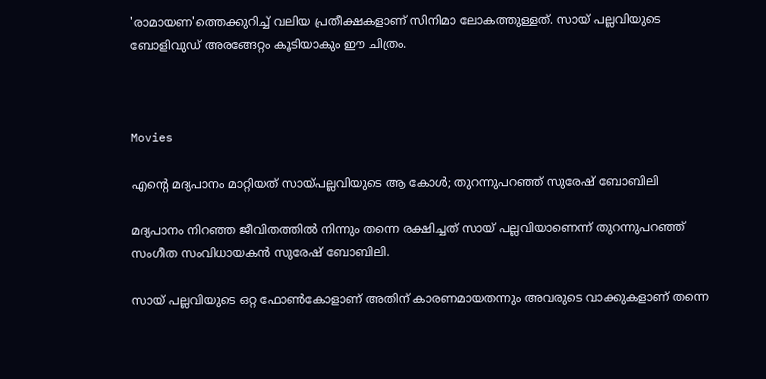'രാമായണ'ത്തെക്കുറിച്ച് വലിയ പ്രതീക്ഷകളാണ് സിനിമാ ലോകത്തുള്ളത്. സായ് പല്ലവിയുടെ ബോളിവുഡ് അരങ്ങേറ്റം കൂടിയാകും ഈ ചിത്രം.



Movies

എന്‍റെ മദ്യപാനം മാറ്റിയത് സായ്പല്ലവിയുടെ ആ കോൾ; തുറന്നുപറഞ്ഞ് സുരേഷ് ബോബിലി

മദ്യപാനം നിറഞ്ഞ ജീവിതത്തിൽ നിന്നും തന്നെ രക്ഷിച്ചത് സായ് പല്ലവിയാണെന്ന് തുറന്നുപറഞ്ഞ് സംഗീത സംവിധായകൻ സുരേഷ് ബോബിലി.

സായ് പല്ലവിയുടെ ഒറ്റ ഫോൺകോളാണ് അതിന് കാരണമായതന്നും അവരുടെ വാക്കുകളാണ് തന്നെ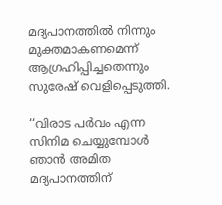മദ്യപാനത്തിൽ നിന്നും മുക്തമാകണമെന്ന് ആഗ്രഹിപ്പിച്ചതെന്നും സുരേഷ് വെളിപ്പെടുത്തി.

‘‘വിരാട പർവം എന്ന സിനിമ ചെയ്യുമ്പോൾ ഞാൻ അമിത മദ്യപാനത്തിന്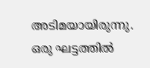അടിമയായിരുന്നു. ഒരു ഘട്ടത്തിൽ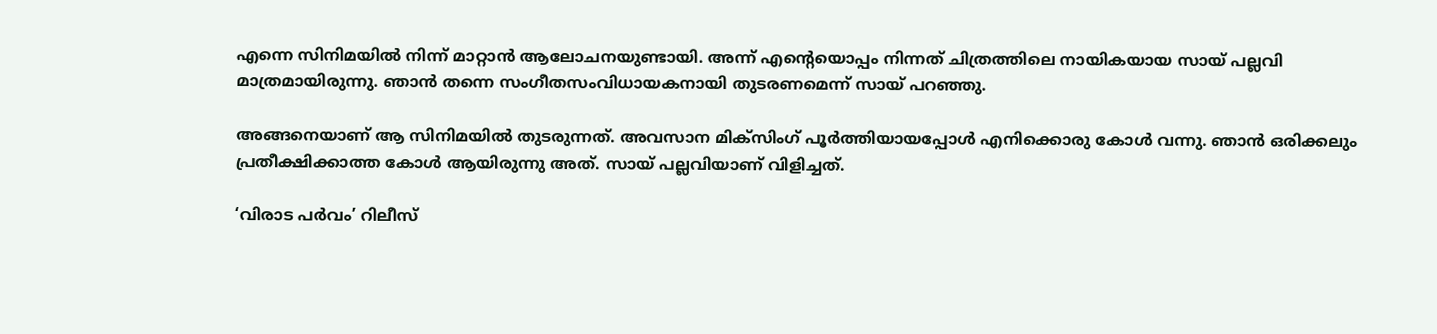എന്നെ സിനിമയിൽ നിന്ന് മാറ്റാൻ ആലോചനയുണ്ടായി. അന്ന് എന്‍റെയൊപ്പം നിന്നത് ചിത്രത്തിലെ നായികയായ സായ് പല്ലവി മാത്രമായിരുന്നു. ഞാൻ തന്നെ സംഗീതസംവിധായകനായി തുടരണമെന്ന് സായ് പറഞ്ഞു.

അങ്ങനെയാണ് ആ സിനിമയിൽ തുടരുന്നത്. അവസാന മിക്സിംഗ് പൂർത്തിയായപ്പോൾ എനിക്കൊരു കോൾ വന്നു. ഞാൻ ഒരിക്കലും പ്രതീക്ഷിക്കാത്ത കോൾ ആയിരുന്നു അത്. സായ് പല്ലവിയാണ് വിളിച്ചത്.

‘വിരാട പർവം’ റിലീസ്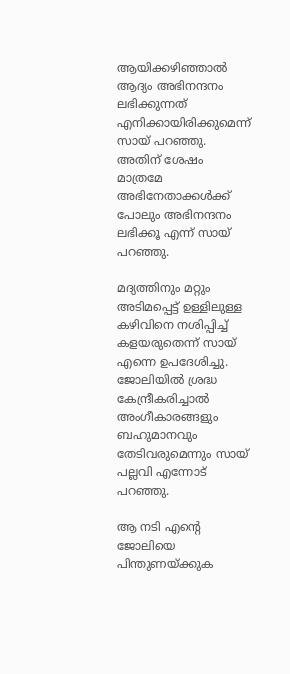ആയിക്കഴിഞ്ഞാൽ ആദ്യം അഭിനന്ദനം ലഭിക്കുന്നത് എനിക്കായിരിക്കുമെന്ന് സായ് പറഞ്ഞു. അതിന് ശേഷം മാത്രമേ അഭിനേതാക്കൾക്ക് പോലും അഭിനന്ദനം ലഭിക്കൂ എന്ന് സായ് പറഞ്ഞു.

മദ്യത്തിനും മറ്റും അടിമപ്പെട്ട് ഉള്ളിലുള്ള കഴിവിനെ നശിപ്പിച്ച് കളയരുതെന്ന് സായ് എന്നെ ഉപദേശിച്ചു. ജോലിയിൽ ശ്രദ്ധ കേന്ദ്രീകരിച്ചാൽ അംഗീകാരങ്ങളും ബഹുമാനവും തേടിവരുമെന്നും സായ് പല്ലവി എന്നോട് പറഞ്ഞു.

ആ നടി എന്‍റെ ജോലിയെ പിന്തുണയ്ക്കുക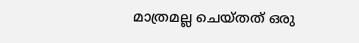മാത്രമല്ല ചെയ്തത് ഒരു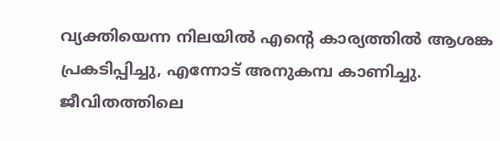വ്യക്തിയെന്ന നിലയിൽ എന്‍റെ കാര്യത്തിൽ ആശങ്ക പ്രകടിപ്പിച്ചു, എന്നോട് അനുകമ്പ കാണിച്ചു. ജീവിതത്തിലെ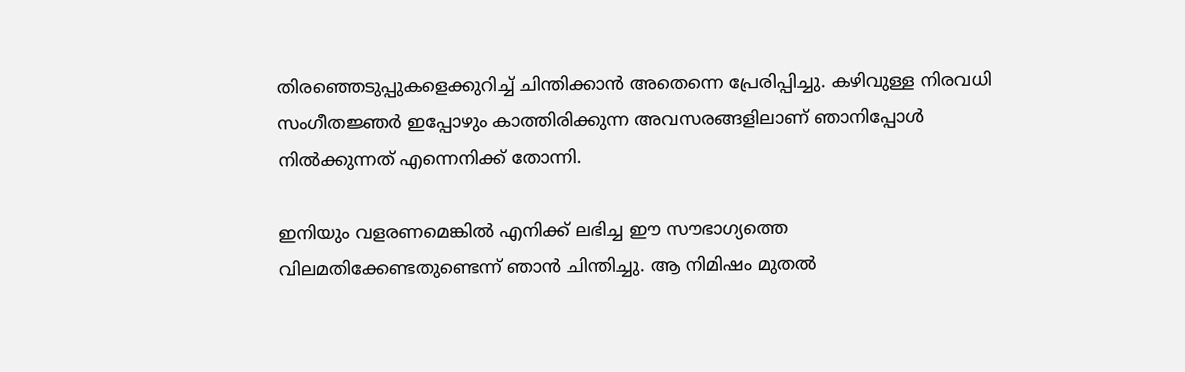തിരഞ്ഞെടുപ്പുകളെക്കുറിച്ച് ചിന്തിക്കാൻ അതെന്നെ പ്രേരിപ്പിച്ചു. കഴിവുള്ള നിരവധി സംഗീതജ്ഞർ ഇപ്പോഴും കാത്തിരിക്കുന്ന അവസരങ്ങളിലാണ് ഞാനിപ്പോൾ നിൽക്കുന്നത് എന്നെനിക്ക് തോന്നി.

ഇനിയും വളരണമെങ്കിൽ എനിക്ക് ലഭിച്ച ഈ സൗഭാഗ്യത്തെ വിലമതിക്കേണ്ടതുണ്ടെന്ന് ഞാൻ ചിന്തിച്ചു. ആ നിമിഷം മുതൽ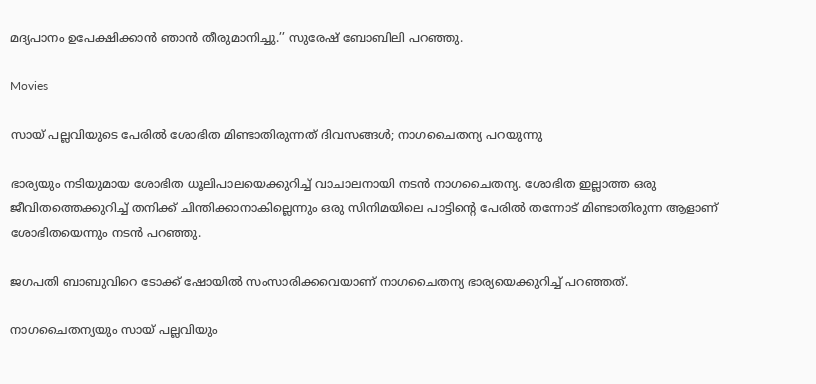മദ്യപാനം ഉപേക്ഷിക്കാൻ ഞാൻ തീരുമാനിച്ചു.’’ സുരേഷ് ബോബിലി പറഞ്ഞു.

Movies

സായ് പല്ലവിയുടെ പേരിൽ ശോഭിത മിണ്ടാതിരുന്നത് ദിവസങ്ങൾ; നാഗചൈതന്യ പറയുന്നു

ഭാര്യയും നടിയുമായ ശോഭിത ധൂലിപാലയെക്കുറിച്ച് വാചാലനായി നടൻ നാഗചൈതന്യ. ശോഭിത ഇല്ലാത്ത ഒരു ജീവിതത്തെക്കുറിച്ച് തനിക്ക് ചിന്തിക്കാനാകില്ലെന്നും ഒരു സിനിമയിലെ പാട്ടിന്‍റെ പേരിൽ തന്നോട് മിണ്ടാതിരുന്ന ആളാണ് ശോഭിതയെന്നും നടൻ പറഞ്ഞു.

ജഗപതി ബാബുവി‍റെ ടോക്ക് ഷോയിൽ സംസാരിക്കവെയാണ് നാഗചൈതന്യ ഭാര്യയെക്കുറിച്ച് പറഞ്ഞത്.

നാഗചൈതന്യയും സായ് പല്ലവിയും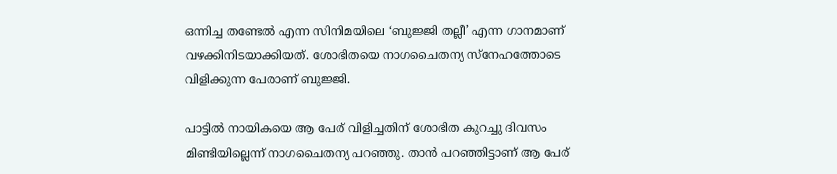ഒന്നിച്ച തണ്ടേൽ എന്ന സിനിമയിലെ ‘ബുജ്ജി തല്ലീ’ എന്ന ഗാനമാണ് വഴക്കിനിടയാക്കിയത്. ശോഭിതയെ നാഗചൈതന്യ സ്നേഹത്തോടെ വിളിക്കുന്ന പേരാണ് ബുജ്ജി.

പാട്ടിൽ നായികയെ ആ പേര് വിളിച്ചതിന് ശോഭിത കുറച്ചു ദിവസം മിണ്ടിയില്ലെന്ന് നാഗചൈതന്യ പറഞ്ഞു. താൻ പറഞ്ഞിട്ടാണ് ആ പേര്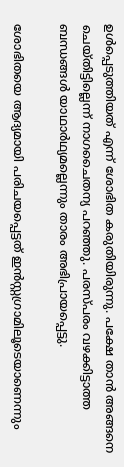ഉൾപ്പെടുത്തിയത് എന്ന് ശോഭിത കരുതിയിരുന്നു. പക്ഷേ താൻ അങ്ങനെ ചെയ്തിട്ടില്ലെന്ന് നാഗചൈതന്യ പറ‍ഞ്ഞു. പരസ്പരം വഴക്കിട്ടാത്ത ബന്ധങ്ങൾ യാഥാർഥ്യമല്ലെന്നും താരം അഭിപ്രായപ്പെട്ടു.

ശോഭിതയെ ആദ്യമായി പരിചയപ്പെട്ടത് ഇൻസ്റ്റഗ്രാമിലൂടെയാണെന്നും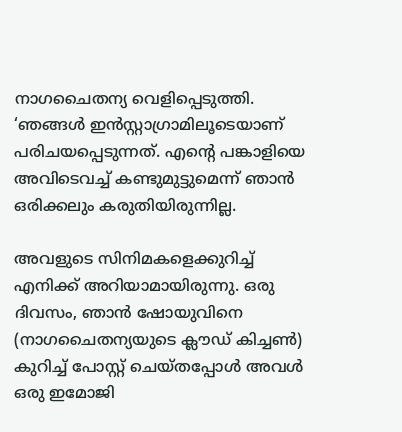നാഗചൈതന്യ വെളിപ്പെടുത്തി. ‘ഞങ്ങൾ ഇൻസ്റ്റാഗ്രാമിലൂടെയാണ് പരിചയപ്പെടുന്നത്. എന്‍റെ പങ്കാളിയെ അവിടെവച്ച് കണ്ടുമുട്ടുമെന്ന് ഞാൻ ഒരിക്കലും കരുതിയിരുന്നില്ല.

അവളുടെ സിനിമകളെക്കുറിച്ച് എനിക്ക് അറിയാമായിരുന്നു. ഒരു ദിവസം, ഞാൻ ഷോയുവിനെ (നാഗചൈതന്യയുടെ ക്ലൗഡ് കിച്ചൺ) കുറിച്ച് പോസ്റ്റ് ചെയ്തപ്പോൾ അവൾ ഒരു ഇമോജി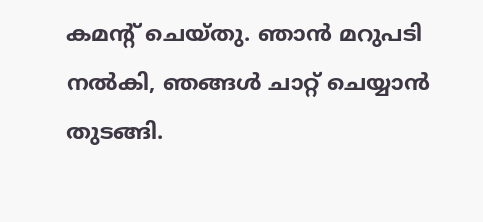കമന്‍റ് ചെയ്തു. ഞാൻ മറുപടി നൽകി, ഞങ്ങൾ ചാറ്റ് ചെയ്യാൻ തുടങ്ങി.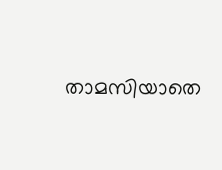താമസിയാതെ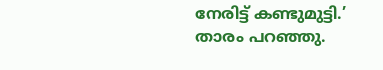നേരിട്ട് കണ്ടുമുട്ടി.’ താരം പറഞ്ഞു.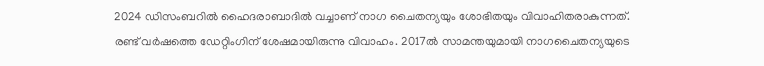2024 ഡിസംബറിൽ ഹൈദരാബാദിൽ വച്ചാണ് നാഗ ചൈതന്യയും ശോഭിതയും വിവാഹിതരാകുന്നത്. രണ്ട് വർഷത്തെ ഡേറ്റിംഗിന് ശേഷമായിരുന്നു വിവാഹം. 2017ൽ സാമന്തയുമായി നാഗചൈതന്യയുടെ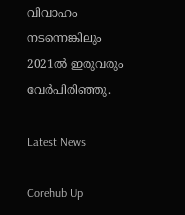വിവാഹം നടന്നെങ്കിലും 2021ൽ ഇരുവരും വേർപിരിഞ്ഞു.

Latest News

Corehub Up